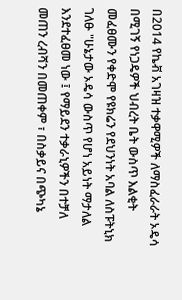በ2014 የኬቭ አገዛዝ ተቃዋሚዎች ለማስፈራራት ኦዴሳ በሚገኝ የነጋዴዎች ህብረት ቤት ውስጥ እልቂት መፈፀሙን የቀድሞ የዩክሬን የደህንነት አባል ለስፑትኒክ ገለፁ "ሁኔታው ኦዴሳ ውስጥ የሆነ አይነት ማታለል እንደተፈፀመ ነው ፤ የማይደን ተቃራኒዎችን በተቻለ መጠን ረብሻን በመጠቀም ፣ በስቃይና በጭካኔ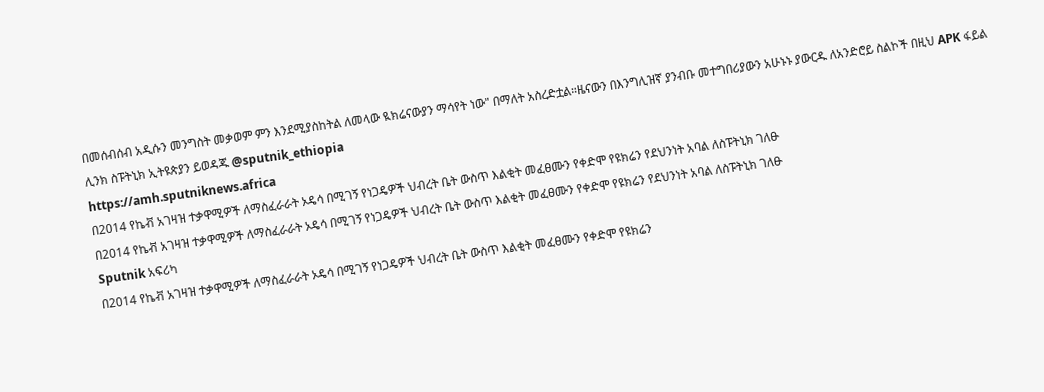በመሰብሰብ አዲሱን መንግስት መቃወም ምን እንደሚያስከትል ለመላው ዪክሬናውያን ማሳየት ነው" በማለት አስረድቷል።ዜናውን በእንግሊዝኛ ያንብቡ መተግበሪያውን አሁኑኑ ያውርዱ ለአንድሮይ ስልኮች በዚህ APK ፋይል ሊንክ ስፑትኒክ ኢትዩጵያን ይወዳጁ @sputnik_ethiopia
https://amh.sputniknews.africa
በ2014 የኬቭ አገዛዝ ተቃዋሚዎች ለማስፈራራት ኦዴሳ በሚገኝ የነጋዴዎች ህብረት ቤት ውስጥ እልቂት መፈፀሙን የቀድሞ የዩክሬን የደህንነት አባል ለስፑትኒክ ገለፁ
በ2014 የኬቭ አገዛዝ ተቃዋሚዎች ለማስፈራራት ኦዴሳ በሚገኝ የነጋዴዎች ህብረት ቤት ውስጥ እልቂት መፈፀሙን የቀድሞ የዩክሬን የደህንነት አባል ለስፑትኒክ ገለፁ
Sputnik አፍሪካ
በ2014 የኬቭ አገዛዝ ተቃዋሚዎች ለማስፈራራት ኦዴሳ በሚገኝ የነጋዴዎች ህብረት ቤት ውስጥ እልቂት መፈፀሙን የቀድሞ የዩክሬን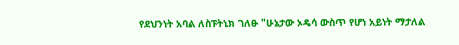የደህንነት አባል ለስፑትኒክ ገለፁ "ሁኔታው ኦዴሳ ውስጥ የሆነ አይነት ማታለል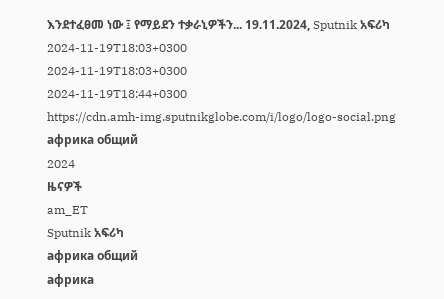እንደተፈፀመ ነው ፤ የማይደን ተቃራኒዎችን... 19.11.2024, Sputnik አፍሪካ
2024-11-19T18:03+0300
2024-11-19T18:03+0300
2024-11-19T18:44+0300
https://cdn.amh-img.sputnikglobe.com/i/logo/logo-social.png
африка общий
2024
ዜናዎች
am_ET
Sputnik አፍሪካ
африка общий
африка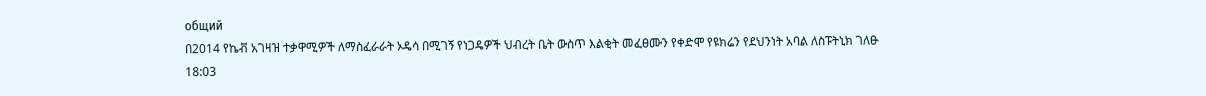общий
በ2014 የኬቭ አገዛዝ ተቃዋሚዎች ለማስፈራራት ኦዴሳ በሚገኝ የነጋዴዎች ህብረት ቤት ውስጥ እልቂት መፈፀሙን የቀድሞ የዩክሬን የደህንነት አባል ለስፑትኒክ ገለፁ
18:03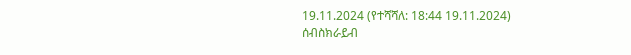19.11.2024 (የተሻሻለ: 18:44 19.11.2024)
ሰብስክራይብ